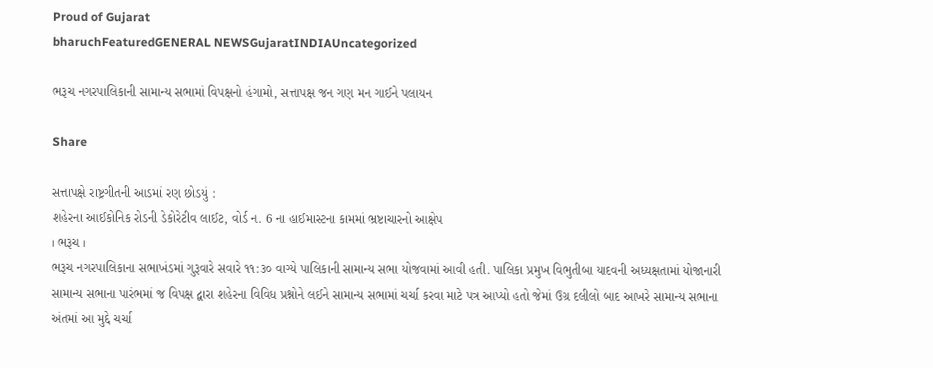Proud of Gujarat
bharuchFeaturedGENERAL NEWSGujaratINDIAUncategorized

ભરૂચ નગરપાલિકાની સામાન્ય સભામાં વિપક્ષનો હંગામો, સત્તાપક્ષ જન ગણ મન ગાઈને પલાયન

Share

સત્તાપક્ષે રાષ્ટ્રગીતની આડમાં રણ છોડયું :
શહેરના આઈકોનિક રોડની ડેકોરેટીવ લાઈટ, વોર્ડ ન. 6 ના હાઈમાસ્ટના કામમાં ભ્રષ્ટાચારનો આક્ષેપ
। ભરૂચ ।
ભરૂચ નગરપાલિકાના સભાખંડમાં ગુરૂવારે સવારે ૧૧:૩૦ વાગ્યે પાલિકાની સામાન્ય સભા યોજવામાં આવી હતી. પાલિકા પ્રમુખ વિભુતીબા યાદવની અધ્યક્ષતામાં યોજાનારી સામાન્ય સભાના પારંભમાં જ વિપક્ષ દ્વારા શહેરના વિવિધ પ્રશ્નોને લઈને સામાન્ય સભામાં ચર્ચા કરવા માટે પત્ર આપ્યો હતો જેમાં ઉગ્ર દલીલો બાદ આખરે સામાન્ય સભાના અંતમાં આ મુદ્દે ચર્ચા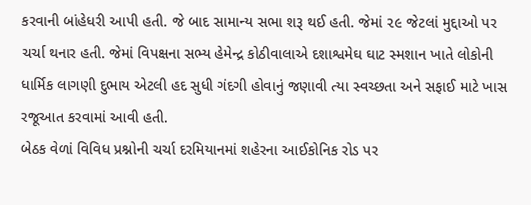કરવાની બાંહેધરી આપી હતી. જે બાદ સામાન્ય સભા શરૂ થઈ હતી. જેમાં ૨૯ જેટલાં મુદ્દાઓ પર ચર્ચા થનાર હતી. જેમાં વિપક્ષના સભ્ય હેમેન્દ્ર કોઠીવાલાએ દશાશ્વમેઘ ઘાટ સ્મશાન ખાતે લોકોની ધાર્મિક લાગણી દુભાય એટલી હદ સુધી ગંદગી હોવાનું જણાવી ત્યા સ્વચ્છતા અને સફાઈ માટે ખાસ રજૂઆત કરવામાં આવી હતી.
બેઠક વેળાં વિવિધ પ્રશ્નોની ચર્ચા દરમિયાનમાં શહેરના આઈકોનિક રોડ પર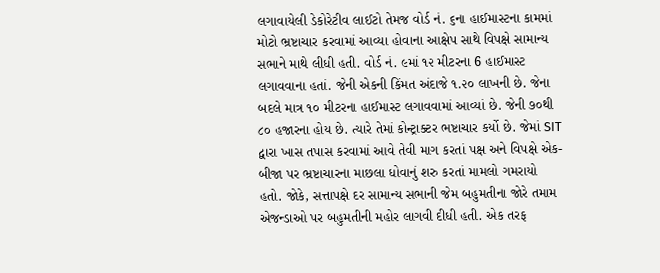લગાવાયેલી ડેકોરેટીવ લાઈટો તેમજ વોર્ડ નં. ૬ના હાઈમાસ્ટના કામમાં મોટો ભ્રષ્ટાચાર કરવામાં આવ્યા હોવાના આક્ષેપ સાથે વિપક્ષે સામાન્ય સભાને માથે લીધી હતી. વોર્ડ નં. ૯માં ૧૨ મીટરના 6 હાઈમાસ્ટ લગાવવાના હતાં. જેની એકની કિંમત અંદાજે ૧.૨૦ લાખની છે. જેના બદલે માત્ર ૧૦ મીટરના હાઈમાસ્ટ લગાવવામાં આવ્યાં છે. જેની ૭૦થી ૮૦ હજારના હોય છે. ત્યારે તેમાં કોન્ટ્રાક્ટર ભષ્ટાચાર કર્યો છે. જેમાં SIT દ્વારા ખાસ તપાસ કરવામાં આવે તેવી માગ કરતાં પક્ષ અને વિપક્ષે એક-બીજા પર ભ્રષ્ટાચારના માછલા ધોવાનું શરુ કરતાં મામલો ગમરાયો હતો. જોકે, સત્તાપક્ષે દર સામાન્ય સભાની જેમ બહુમતીના જોરે તમામ એજન્ડાઓ પર બહુમતીની મહોર લાગવી દીધી હતી. એક તરફ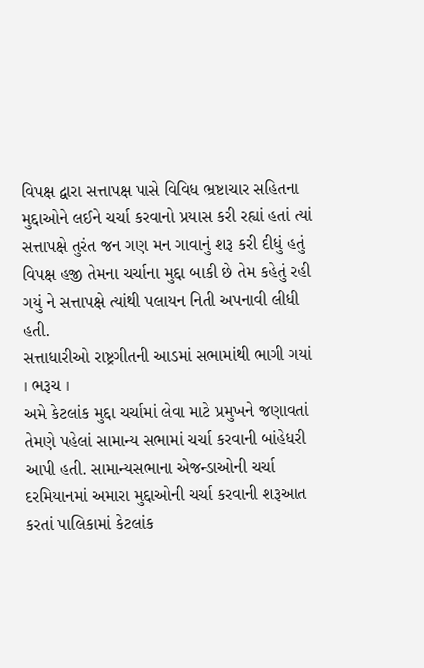વિપક્ષ દ્વારા સત્તાપક્ષ પાસે વિવિધ ભ્રષ્ટાચાર સહિતના મુદ્દાઓને લઈને ચર્ચા કરવાનો પ્રયાસ કરી રહ્યાં હતાં ત્યાં સત્તાપક્ષે તુરંત જન ગણ મન ગાવાનું શરૂ કરી દીધું હતું વિપક્ષ હજી તેમના ચર્ચાના મુદ્દા બાકી છે તેમ કહેતું રહી ગયું ને સત્તાપક્ષે ત્યાંથી પલાયન નિતી અપનાવી લીધી હતી.
સત્તાધારીઓ રાષ્ટ્રગીતની આડમાં સભામાંથી ભાગી ગયાં
। ભરૂચ ।
અમે કેટલાંક મુદ્દા ચર્ચામાં લેવા માટે પ્રમુખને જણાવતાં તેમણે પહેલાં સામાન્ય સભામાં ચર્ચા કરવાની બાંહેધરી આપી હતી. સામાન્યસભાના એજન્ડાઓની ચર્ચા દરમિયાનમાં અમારા મુદ્દાઓની ચર્ચા કરવાની શરૂઆત કરતાં પાલિકામાં કેટલાંક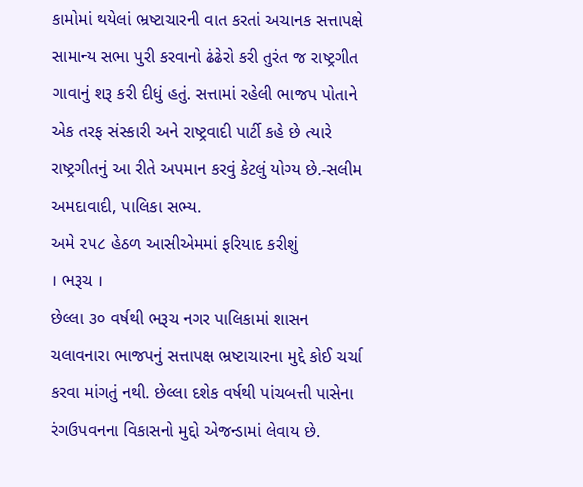કામોમાં થયેલાં ભ્રષ્ટાચારની વાત કરતાં અચાનક સત્તાપક્ષે સામાન્ય સભા પુરી કરવાનો ઢંઢેરો કરી તુરંત જ રાષ્ટ્રગીત ગાવાનું શરૂ કરી દીધું હતું. સત્તામાં રહેલી ભાજપ પોતાને એક તરફ સંસ્કારી અને રાષ્ટ્રવાદી પાર્ટી કહે છે ત્યારે રાષ્ટ્રગીતનું આ રીતે અપમાન કરવું કેટલું યોગ્ય છે.-સલીમ અમદાવાદી, પાલિકા સભ્ય.
અમે ૨૫૮ હેઠળ આસીએમમાં ફરિયાદ કરીશું
। ભરૂચ ।
છેલ્લા ૩૦ વર્ષથી ભરૂચ નગર પાલિકામાં શાસન ચલાવનારા ભાજપનું સત્તાપક્ષ ભ્રષ્ટાચારના મુદ્દે કોઈ ચર્ચા કરવા માંગતું નથી. છેલ્લા દશેક વર્ષથી પાંચબત્તી પાસેના રંગઉપવનના વિકાસનો મુદ્દો એજન્ડામાં લેવાય છે.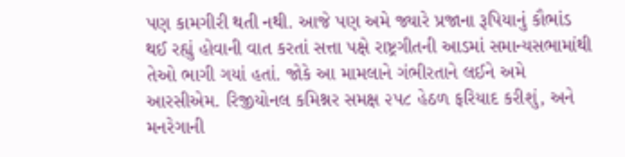પણ કામગીરી થતી નથી. આજે પણ અમે જ્યારે પ્રજાના રૂપિયાનું કૌભાંડ થઈ રહ્યું હોવાની વાત કરતાં સત્તા પક્ષે રાષ્ટ્રગીતની આડમાં સમાન્યસભામાંથી તેઓ ભાગી ગયાં હતાં. જોકે આ મામલાને ગંભીરતાને લઈને અમે આરસીએમ. રિજીયોનલ કમિશ્નર સમક્ષ ૨૫૮ હેઠળ ફરિયાદ કરીશું, અને મનરેગાની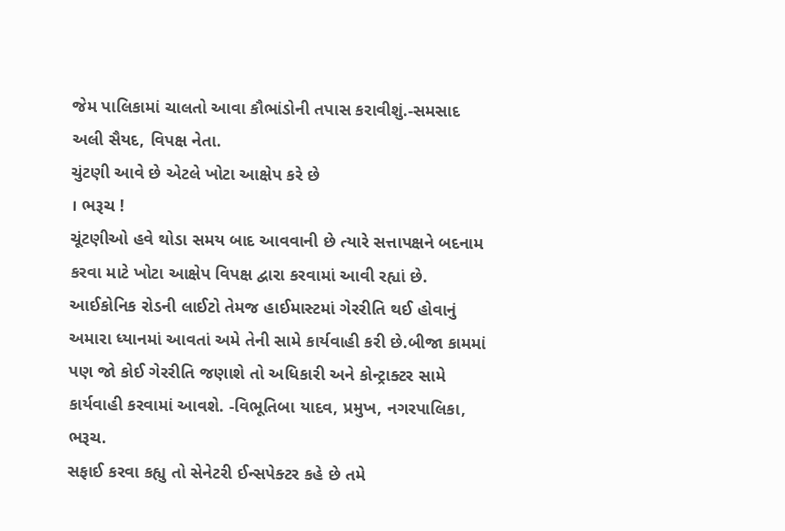જેમ પાલિકામાં ચાલતો આવા કૌભાંડોની તપાસ કરાવીશું.-સમસાદ અલી સૈયદ, વિપક્ષ નેતા.
ચુંટણી આવે છે એટલે ખોટા આક્ષેપ કરે છે
। ભરૂચ !
ચૂંટણીઓ હવે થોડા સમય બાદ આવવાની છે ત્યારે સત્તાપક્ષને બદનામ કરવા માટે ખોટા આક્ષેપ વિપક્ષ દ્વારા કરવામાં આવી રહ્યાં છે. આઈકોનિક રોડની લાઈટો તેમજ હાઈમાસ્ટમાં ગેરરીતિ થઈ હોવાનું અમારા ધ્યાનમાં આવતાં અમે તેની સામે કાર્યવાહી કરી છે.બીજા કામમાં પણ જો કોઈ ગેરરીતિ જણાશે તો અધિકારી અને કોન્ટ્રાક્ટર સામે કાર્યવાહી કરવામાં આવશે. -વિભૂતિબા યાદવ, પ્રમુખ, નગરપાલિકા, ભરૂચ.
સફાઈ કરવા કહ્યુ તો સેનેટરી ઈન્સપેક્ટર કહે છે તમે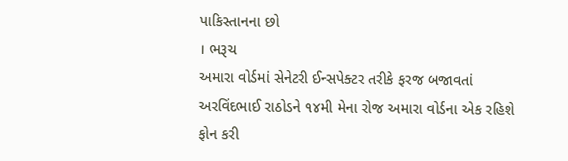પાકિસ્તાનના છો
। ભરૂચ
અમારા વોર્ડમાં સેનેટરી ઈન્સપેક્ટર તરીકે ફરજ બજાવતાં અરવિંદભાઈ રાઠોડને ૧૪મી મેના રોજ અમારા વોર્ડના એક રહિશે ફોન કરી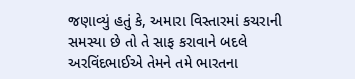જણાવ્યું હતું કે, અમારા વિસ્તારમાં કચરાની સમસ્યા છે તો તે સાફ કરાવાને બદલે અરવિંદભાઈએ તેમને તમે ભારતના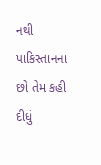નથી પાકિસ્તાનના છો તેમ કહી દીધું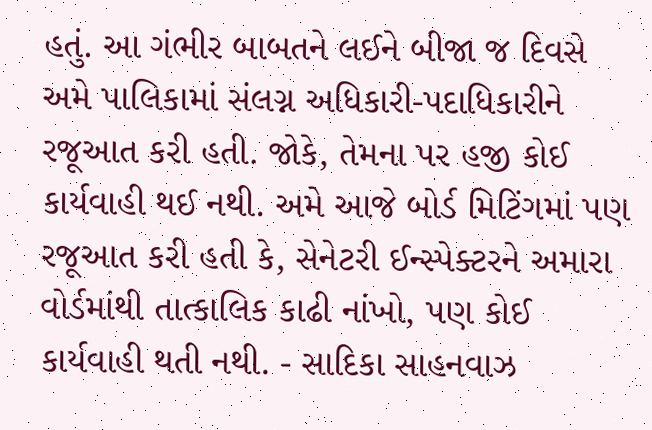હતું. આ ગંભીર બાબતને લઈને બીજા જ દિવસે અમે પાલિકામાં સંલગ્ન અધિકારી-પદાધિકારીને રજૂઆત કરી હતી. જોકે, તેમના પર હજી કોઈ કાર્યવાહી થઈ નથી. અમે આજે બોર્ડ મિટિંગમાં પણ રજૂઆત કરી હતી કે, સેનેટરી ઈન્સ્પેક્ટરને અમારા વોર્ડમાંથી તાત્કાલિક કાઢી નાંખો, પણ કોઈ કાર્યવાહી થતી નથી. - સાદિકા સાહનવાઝ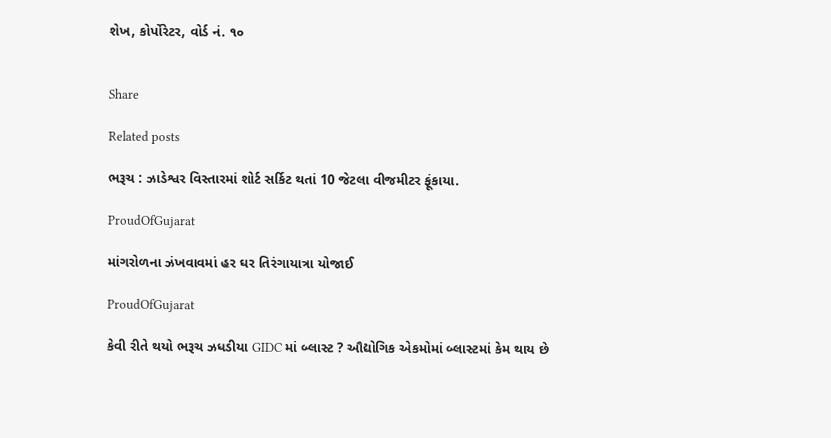શેખ, કોર્પોરેટર, વોર્ડ નં. ૧૦


Share

Related posts

ભરૂચ : ઝાડેશ્વર વિસ્તારમાં શોર્ટ સર્કિટ થતાં 10 જેટલા વીજમીટર ફૂંકાયા.

ProudOfGujarat

માંગરોળના ઝંખવાવમાં હર ઘર તિરંગાયાત્રા યોજાઈ

ProudOfGujarat

કેવી રીતે થયો ભરૂચ ઝધડીયા GIDC માં બ્લાસ્ટ ? ઔદ્યોગિક એકમોમાં બ્લાસ્ટમાં કેમ થાય છે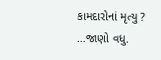કામદારોનાં મૃત્યુ ? …જાણો વધુ.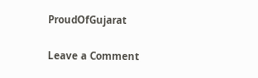ProudOfGujarat

Leave a Comment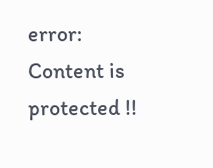error: Content is protected !!